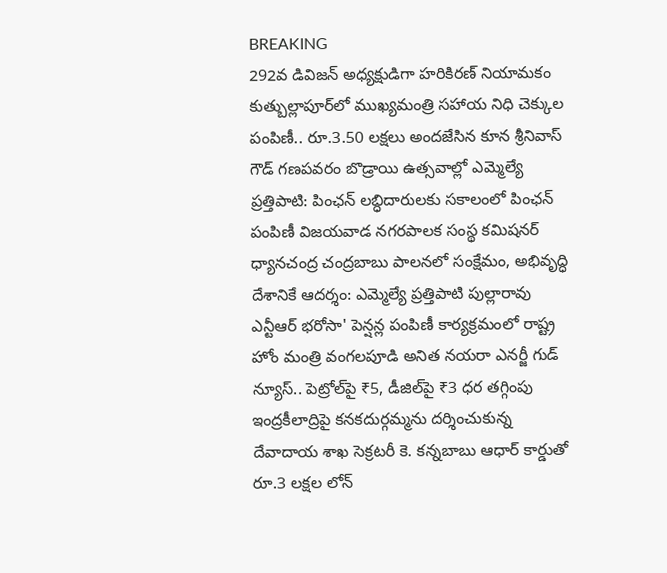BREAKING
292వ డివిజన్ అధ్యక్షుడిగా హరికిరణ్ నియామకం కుత్బుల్లాపూర్‌లో ముఖ్యమంత్రి సహాయ నిధి చెక్కుల పంపిణీ.. రూ.3.50 లక్షలు అందజేసిన కూన శ్రీనివాస్ గౌడ్ గణపవరం బొడ్రాయి ఉత్సవాల్లో ఎమ్మెల్యే ప్రత్తిపాటి: పింఛన్ లబ్ధిదారులకు సకాలంలో పింఛన్ పంపిణీ విజయవాడ నగరపాలక సంస్థ కమిషనర్ ధ్యానచంద్ర చంద్రబాబు పాలనలో సంక్షేమం, అభివృద్ధి దేశానికే ఆదర్శం: ఎమ్మెల్యే ప్రత్తిపాటి పుల్లారావు ఎన్టీఆర్ భరోసా' పెన్షన్ల పంపిణీ కార్యక్రమంలో రాష్ట్ర హోం మంత్రి వంగలపూడి అనిత నయరా ఎనర్జీ గుడ్ న్యూస్.. పెట్రోల్‌పై ₹5, డీజిల్‌పై ₹3 ధర తగ్గింపు ఇంద్రకీలాద్రిపై కనకదుర్గమ్మను దర్శించుకున్న దేవాదాయ శాఖ సెక్రటరీ కె. కన్నబాబు ఆధార్ కార్డుతో రూ.3 లక్షల లోన్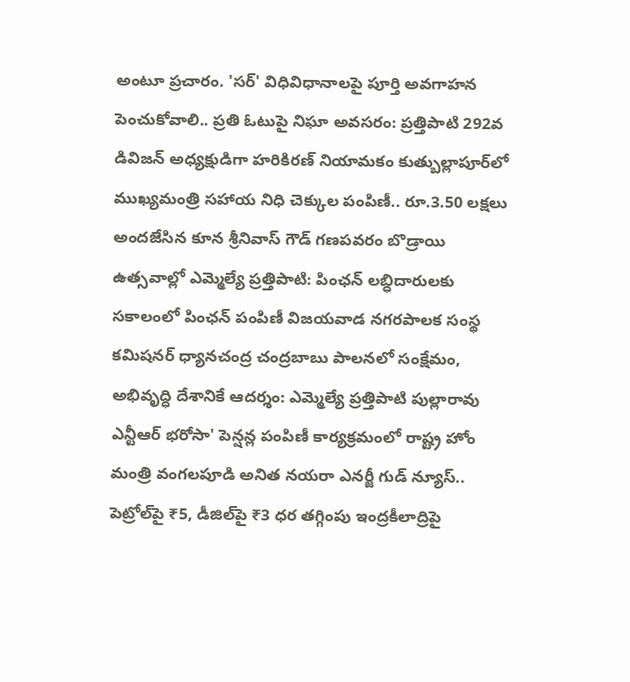అంటూ ప్రచారం. 'సర్' విధివిధానాలపై పూర్తి అవగాహన పెంచుకోవాలి.. ప్రతి ఓటుపై నిఘా అవసరం: ప్రత్తిపాటి 292వ డివిజన్ అధ్యక్షుడిగా హరికిరణ్ నియామకం కుత్బుల్లాపూర్‌లో ముఖ్యమంత్రి సహాయ నిధి చెక్కుల పంపిణీ.. రూ.3.50 లక్షలు అందజేసిన కూన శ్రీనివాస్ గౌడ్ గణపవరం బొడ్రాయి ఉత్సవాల్లో ఎమ్మెల్యే ప్రత్తిపాటి: పింఛన్ లబ్ధిదారులకు సకాలంలో పింఛన్ పంపిణీ విజయవాడ నగరపాలక సంస్థ కమిషనర్ ధ్యానచంద్ర చంద్రబాబు పాలనలో సంక్షేమం, అభివృద్ధి దేశానికే ఆదర్శం: ఎమ్మెల్యే ప్రత్తిపాటి పుల్లారావు ఎన్టీఆర్ భరోసా' పెన్షన్ల పంపిణీ కార్యక్రమంలో రాష్ట్ర హోం మంత్రి వంగలపూడి అనిత నయరా ఎనర్జీ గుడ్ న్యూస్.. పెట్రోల్‌పై ₹5, డీజిల్‌పై ₹3 ధర తగ్గింపు ఇంద్రకీలాద్రిపై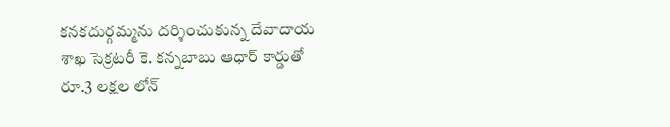కనకదుర్గమ్మను దర్శించుకున్న దేవాదాయ శాఖ సెక్రటరీ కె. కన్నబాబు ఆధార్ కార్డుతో రూ.3 లక్షల లోన్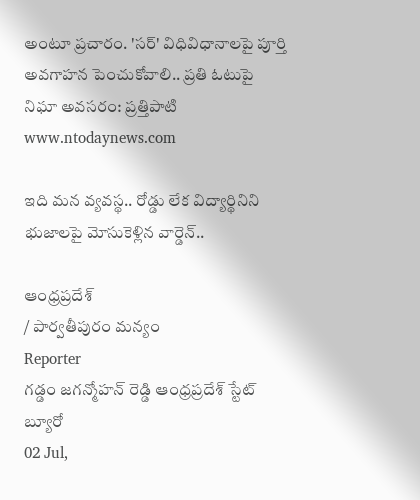అంటూ ప్రచారం. 'సర్' విధివిధానాలపై పూర్తి అవగాహన పెంచుకోవాలి.. ప్రతి ఓటుపై నిఘా అవసరం: ప్రత్తిపాటి
www.ntodaynews.com

ఇది మన వ్యవస్థ.. రోడ్డు లేక విద్యార్థినిని భుజాలపై మోసుకెళ్లిన వార్డెన్‌..

ఆంధ్రప్రదేశ్
/ పార్వతీపురం మన్యం
Reporter
గడ్డం జగన్మోహన్ రెడ్డి ఆంధ్రప్రదేశ్ స్టేట్ బ్యూరో
02 Jul,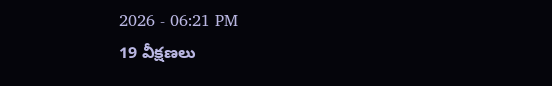2026 - 06:21 PM
19 వీక్షణలు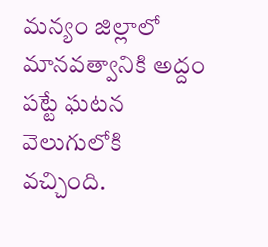మన్యం జిల్లాలో మానవత్వానికి అద్దం పట్టే ఘటన వెలుగులోకి వచ్చింది.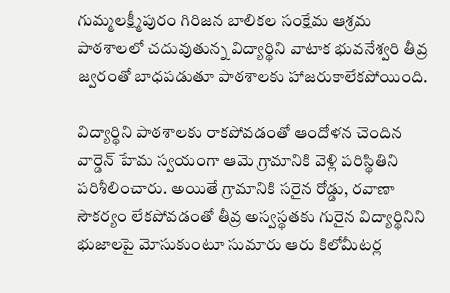గుమ్మలక్ష్మీపురం గిరిజన బాలికల సంక్షేమ ఆశ్రమ పాఠశాలలో చదువుతున్న విద్యార్థిని వాటాక భువనేశ్వరి తీవ్ర జ్వరంతో బాధపడుతూ పాఠశాలకు హాజరుకాలేకపోయింది.

విద్యార్థిని పాఠశాలకు రాకపోవడంతో ఆందోళన చెందిన వార్డెన్ హేమ స్వయంగా ఆమె గ్రామానికి వెళ్లి పరిస్థితిని పరిశీలించారు. అయితే గ్రామానికి సరైన రోడ్డు, రవాణా సౌకర్యం లేకపోవడంతో తీవ్ర అస్వస్థతకు గురైన విద్యార్థినిని భుజాలపై మోసుకుంటూ సుమారు ఆరు కిలోమీటర్ల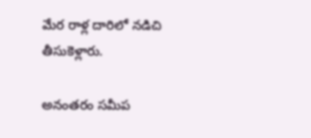మేర రాళ్ల దారిలో నడిచి తీసుకెళ్లారు.

అనంతరం సమీప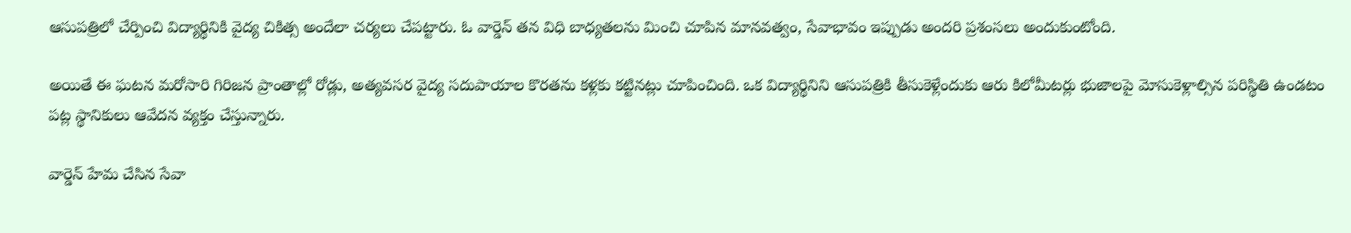ఆసుపత్రిలో చేర్పించి విద్యార్థినికి వైద్య చికిత్స అందేలా చర్యలు చేపట్టారు. ఓ వార్డెన్ తన విధి బాధ్యతలను మించి చూపిన మానవత్వం, సేవాభావం ఇప్పుడు అందరి ప్రశంసలు అందుకుంటోంది.

అయితే ఈ ఘటన మరోసారి గిరిజన ప్రాంతాల్లో రోడ్లు, అత్యవసర వైద్య సదుపాయాల కొరతను కళ్లకు కట్టినట్లు చూపించింది. ఒక విద్యార్థినిని ఆసుపత్రికి తీసుకెళ్లేందుకు ఆరు కిలోమీటర్లు భుజాలపై మోసుకెళ్లాల్సిన పరిస్థితి ఉండటం పట్ల స్థానికులు ఆవేదన వ్యక్తం చేస్తున్నారు.

వార్డెన్ హేమ చేసిన సేవా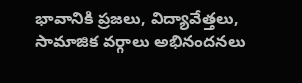భావానికి ప్రజలు, విద్యావేత్తలు, సామాజిక వర్గాలు అభినందనలు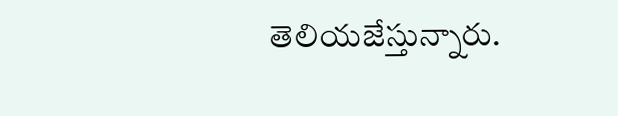తెలియజేస్తున్నారు.